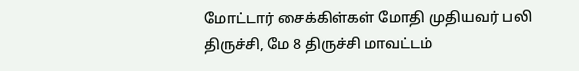மோட்டார் சைக்கிள்கள் மோதி முதியவர் பலி
திருச்சி, மே 8 திருச்சி மாவட்டம்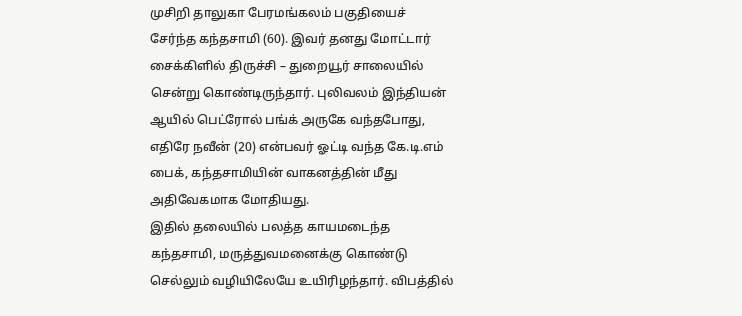முசிறி தாலுகா பேரமங்கலம் பகுதியைச் சேர்ந்த கந்தசாமி (60). இவர் தனது மோட்டார் சைக்கிளில் திருச்சி – துறையூர் சாலையில் சென்று கொண்டிருந்தார். புலிவலம் இந்தியன் ஆயில் பெட்ரோல் பங்க் அருகே வந்தபோது, எதிரே நவீன் (20) என்பவர் ஓட்டி வந்த கே.டி.எம் பைக், கந்தசாமியின் வாகனத்தின் மீது அதிவேகமாக மோதியது.
இதில் தலையில் பலத்த காயமடைந்த கந்தசாமி, மருத்துவமனைக்கு கொண்டு செல்லும் வழியிலேயே உயிரிழந்தார். விபத்தில்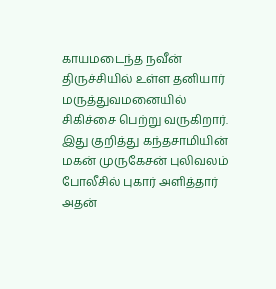காயமடைந்த நவீன் திருச்சியில் உள்ள தனியார் மருத்துவமனையில் சிகிச்சை பெற்று வருகிறார். இது குறித்து கந்தசாமியின் மகன் முருகேசன் புலிவலம் போலீசில் புகார் அளித்தார் அதன்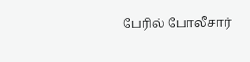பேரில் போலீசார்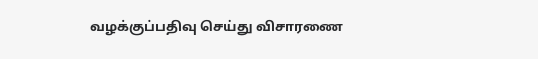வழக்குப்பதிவு செய்து விசாரணை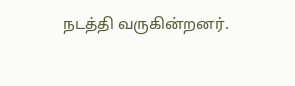நடத்தி வருகின்றனர்.